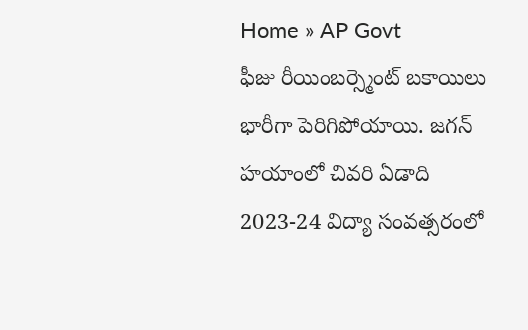Home » AP Govt
ఫీజు రీయింబర్స్మెంట్ బకాయిలు భారీగా పెరిగిపోయాయి. జగన్ హయాంలో చివరి ఏడాది 2023-24 విద్యా సంవత్సరంలో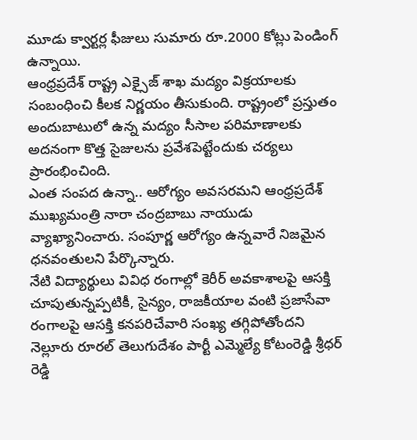మూడు క్వార్టర్ల ఫీజులు సుమారు రూ.2000 కోట్లు పెండింగ్ ఉన్నాయి.
ఆంధ్రప్రదేశ్ రాష్ట్ర ఎక్సైజ్ శాఖ మద్యం విక్రయాలకు సంబంధించి కీలక నిర్ణయం తీసుకుంది. రాష్ట్రంలో ప్రస్తుతం అందుబాటులో ఉన్న మద్యం సీసాల పరిమాణాలకు అదనంగా కొత్త సైజులను ప్రవేశపెట్టేందుకు చర్యలు ప్రారంభించింది.
ఎంత సంపద ఉన్నా.. ఆరోగ్యం అవసరమని ఆంధ్రప్రదేశ్ ముఖ్యమంత్రి నారా చంద్రబాబు నాయుడు వ్యాఖ్యానించారు. సంపూర్ణ ఆరోగ్యం ఉన్నవారే నిజమైన ధనవంతులని పేర్కొన్నారు.
నేటి విద్యార్థులు వివిధ రంగాల్లో కెరీర్ అవకాశాలపై ఆసక్తి చూపుతున్నప్పటికీ, సైన్యం, రాజకీయాల వంటి ప్రజాసేవా రంగాలపై ఆసక్తి కనపరిచేవారి సంఖ్య తగ్గిపోతోందని నెల్లూరు రూరల్ తెలుగుదేశం పార్టీ ఎమ్మెల్యే కోటంరెడ్డి శ్రీధర్ రెడ్డి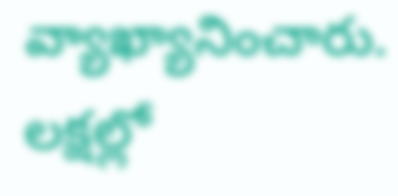వ్యాఖ్యానించారు.
లక్షల్లో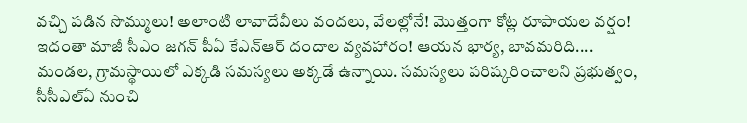వచ్చి పడిన సొమ్ములు! అలాంటి లావాదేవీలు వందలు, వేలల్లోనే! మొత్తంగా కోట్ల రూపాయల వర్షం! ఇదంతా మాజీ సీఎం జగన్ పీఏ కేఎన్ఆర్ దందాల వ్యవహారం! ఆయన భార్య, బావమరిది....
మండల, గ్రామస్థాయిలో ఎక్కడి సమస్యలు అక్కడే ఉన్నాయి. సమస్యలు పరిష్కరించాలని ప్రభుత్వం, సీసీఎల్ఏ నుంచి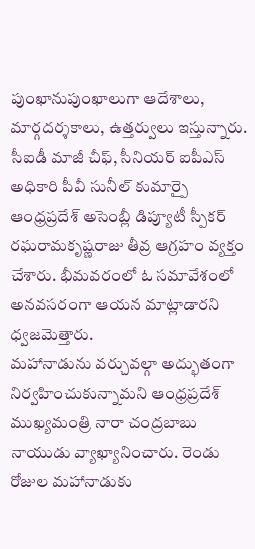పుంఖానుపుంఖాలుగా ఆదేశాలు, మార్గదర్శకాలు, ఉత్తర్వులు ఇస్తున్నారు.
సీఐడీ మాజీ చీఫ్, సీనియర్ ఐపీఎస్ అధికారి పీవీ సునీల్ కుమార్పై ఆంధ్రప్రదేశ్ అసెంబ్లీ డిప్యూటీ స్పీకర్ రఘరామకృష్ణరాజు తీవ్ర ఆగ్రహం వ్యక్తం చేశారు. భీమవరంలో ఓ సమావేశంలో అనవసరంగా ఆయన మాట్లాడారని ధ్వజమెత్తారు.
మహానాడును వర్చువల్గా అద్భుతంగా నిర్వహించుకున్నామని ఆంధ్రప్రదేశ్ ముఖ్యమంత్రి నారా చంద్రబాబు నాయుడు వ్యాఖ్యానించారు. రెండు రోజుల మహానాడుకు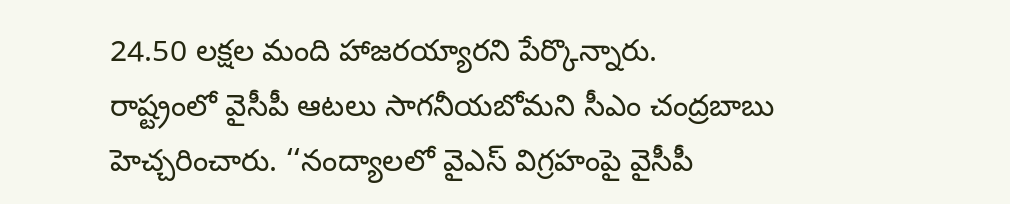24.50 లక్షల మంది హాజరయ్యారని పేర్కొన్నారు.
రాష్ట్రంలో వైసీపీ ఆటలు సాగనీయబోమని సీఎం చంద్రబాబు హెచ్చరించారు. ‘‘నంద్యాలలో వైఎస్ విగ్రహంపై వైసీపీ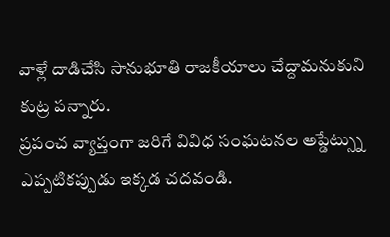వాళ్లే దాడిచేసి సానుభూతి రాజకీయాలు చేద్దామనుకుని కుట్ర పన్నారు.
ప్రపంచ వ్యాప్తంగా జరిగే వివిధ సంఘటనల అప్డేట్స్ను ఎప్పటికప్పుడు ఇక్కడ చదవండి.